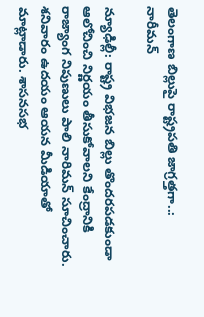తెలంగాణ బిల్లుపై రాష్ట్రపతి జాగ్రత్తగా..: నారీమన్

న్యూఢిల్లీ: రాష్ట్ర విభజన బిల్లు తొందరపడకుండా ఆలోచించి నిర్ణయం తీసుకోవాలని కేంద్రానికి రాజ్యాంగ నిపుణులు పాలి నారిమన్ సూచించారు. శనివారం ఉదయం ఆయన మీడియాతో మాట్లాడారు. శాసనసభ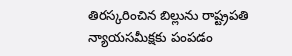తిరస్కరించిన బిల్లును రాష్ట్రపతి న్యాయసమీక్షకు పంపడం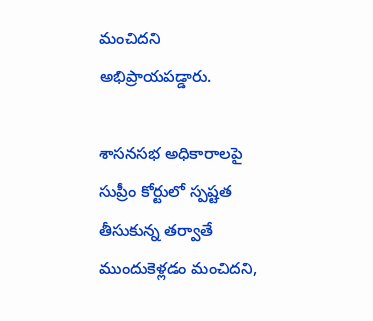మంచిదని అభిప్రాయపడ్డారు.

శాసనసభ అధికారాలపై సుప్రీం కోర్టులో స్పష్టత తీసుకున్న తర్వాతే ముందుకెళ్లడం మంచిదని,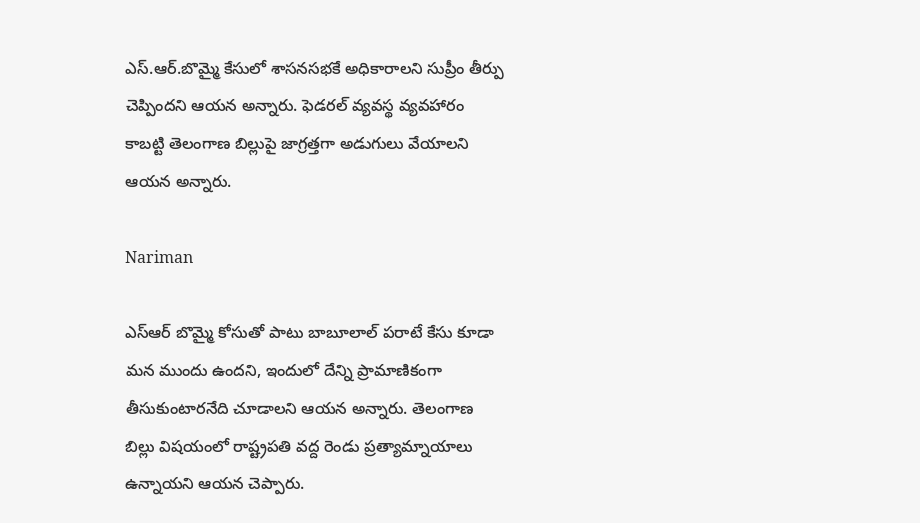ఎస్.ఆర్.బొమ్మై కేసులో శాసనసభకే అధికారాలని సుప్రీం తీర్పు చెప్పిందని ఆయన అన్నారు. ఫెడరల్ వ్యవస్థ వ్యవహారం కాబట్టి తెలంగాణ బిల్లుపై జాగ్రత్తగా అడుగులు వేయాలని ఆయన అన్నారు.

Nariman

ఎస్ఆర్ బొమ్మై కోసుతో పాటు బాబూలాల్ పరాటే కేసు కూడా మన ముందు ఉందని, ఇందులో దేన్ని ప్రామాణికంగా తీసుకుంటారనేది చూడాలని ఆయన అన్నారు. తెలంగాణ బిల్లు విషయంలో రాష్ట్రపతి వద్ద రెండు ప్రత్యామ్నాయాలు ఉన్నాయని ఆయన చెప్పారు.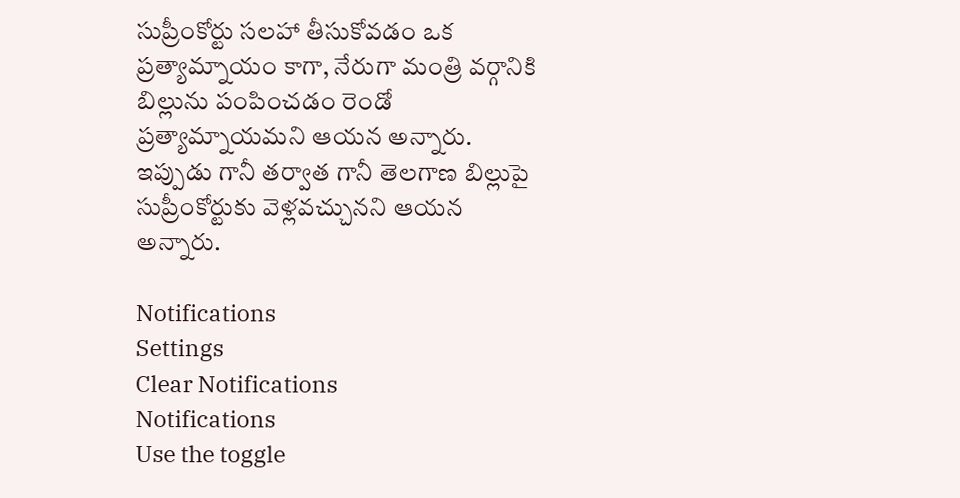సుప్రీంకోర్టు సలహా తీసుకోవడం ఒక ప్రత్యామ్నాయం కాగా, నేరుగా మంత్రి వర్గానికి బిల్లును పంపించడం రెండో ప్రత్యామ్నాయమని ఆయన అన్నారు. ఇప్పుడు గానీ తర్వాత గానీ తెలగాణ బిల్లుపై సుప్రీంకోర్టుకు వెళ్లవచ్చునని ఆయన అన్నారు.

Notifications
Settings
Clear Notifications
Notifications
Use the toggle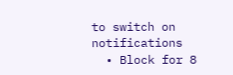to switch on notifications
  • Block for 8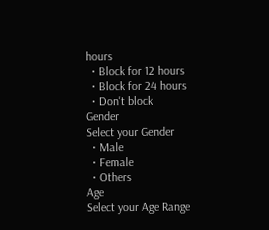hours
  • Block for 12 hours
  • Block for 24 hours
  • Don't block
Gender
Select your Gender
  • Male
  • Female
  • Others
Age
Select your Age Range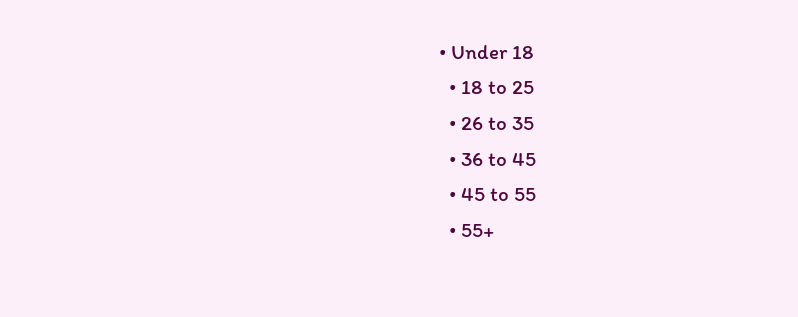• Under 18
  • 18 to 25
  • 26 to 35
  • 36 to 45
  • 45 to 55
  • 55+